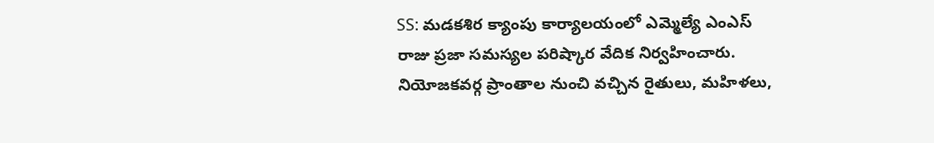SS: మడకశిర క్యాంపు కార్యాలయంలో ఎమ్మెల్యే ఎంఎస్ రాజు ప్రజా సమస్యల పరిష్కార వేదిక నిర్వహించారు. నియోజకవర్గ ప్రాంతాల నుంచి వచ్చిన రైతులు, మహిళలు,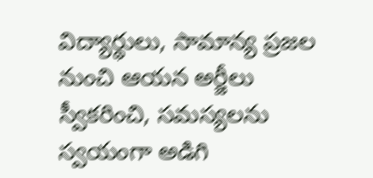విద్యార్థులు, సామాన్య ప్రజల నుంచి ఆయన అర్జీలు స్వీకరించి, సమస్యలను స్వయంగా అడిగి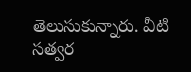తెలుసుకున్నారు. వీటి సత్వర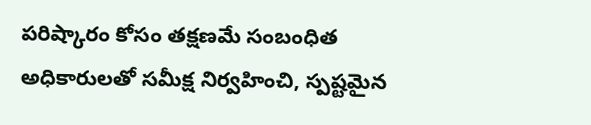పరిష్కారం కోసం తక్షణమే సంబంధిత అధికారులతో సమీక్ష నిర్వహించి, స్పష్టమైన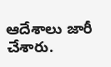ఆదేశాలు జారీ చేశారు.